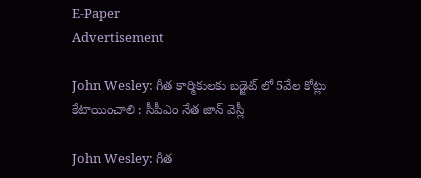E-Paper
Advertisement

John Wesley: గీత కార్మికులకు బడ్జెట్ లో 5వేల కోట్లు కేటాయించాలి : సీపీఎం నేత జాన్ వెస్లీ

John Wesley: గీత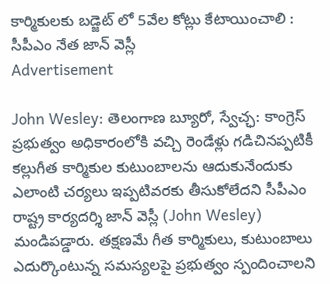కార్మికులకు బడ్జెట్ లో 5వేల కోట్లు కేటాయించాలి :  సీపీఎం నేత జాన్ వెస్లీ
Advertisement

John Wesley: తెలంగాణ బ్యూరో, స్వేచ్ఛ: కాంగ్రెస్ ప్రభుత్వం అధికారంలోకి వచ్చి రెండేళ్లు గడిచినప్పటికీ కల్లుగీత కార్మికుల కుటుంబాలను ఆదుకునేందుకు ఎలాంటి చర్యలు ఇప్పటివరకు తీసుకోలేదని సీపీఎం రాష్ట్ర కార్యదర్శి జాన్ వెస్లీ (John Wesley) మండిపడ్డారు. తక్షణమే గీత కార్మికులు, కుటుంబాలు ఎదుర్కొంటున్న సమస్యలపై ప్రభుత్వం స్పందించాలని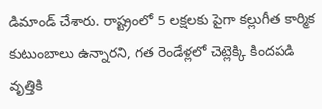డిమాండ్ చేశారు. రాష్ట్రంలో 5 లక్షలకు పైగా కల్లుగీత కార్మిక కుటుంబాలు ఉన్నారని, గత రెండేళ్లలో చెట్లెక్కి కిందపడి వృత్తికి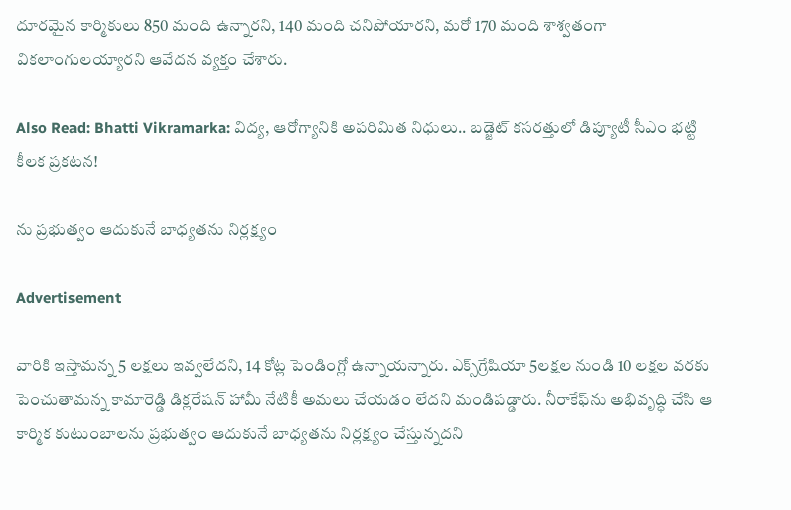దూరమైన కార్మికులు 850 మంది ఉన్నారని, 140 మంది చనిపోయారని, మరో 170 మంది శాశ్వతంగా వికలాంగులయ్యారని ఆవేదన వ్యక్తం చేశారు.

Also Read: Bhatti Vikramarka: విద్య, ఆరోగ్యానికి అపరిమిత నిధులు.. బడ్జెట్ కసరత్తులో డిప్యూటీ సీఎం భట్టి కీలక ప్రకటన!

ను ప్రభుత్వం ఆదుకునే బాధ్యతను నిర్లక్ష్యం

Advertisement

వారికి ఇస్తామన్న 5 లక్షలు ఇవ్వలేదని, 14 కోట్ల పెండింగ్లో ఉన్నాయన్నారు. ఎక్స్‌గ్రేషియా 5లక్షల నుండి 10 లక్షల వరకు పెంచుతామన్న కామారెడ్డి డిక్లరేషన్ హామీ నేటికీ అమలు చేయడం లేదని మండిపడ్డారు. నీరాకేఫ్‌ను అభివృద్ధి చేసి ఆ కార్మిక కుటుంబాలను ప్రభుత్వం ఆదుకునే బాధ్యతను నిర్లక్ష్యం చేస్తున్నదని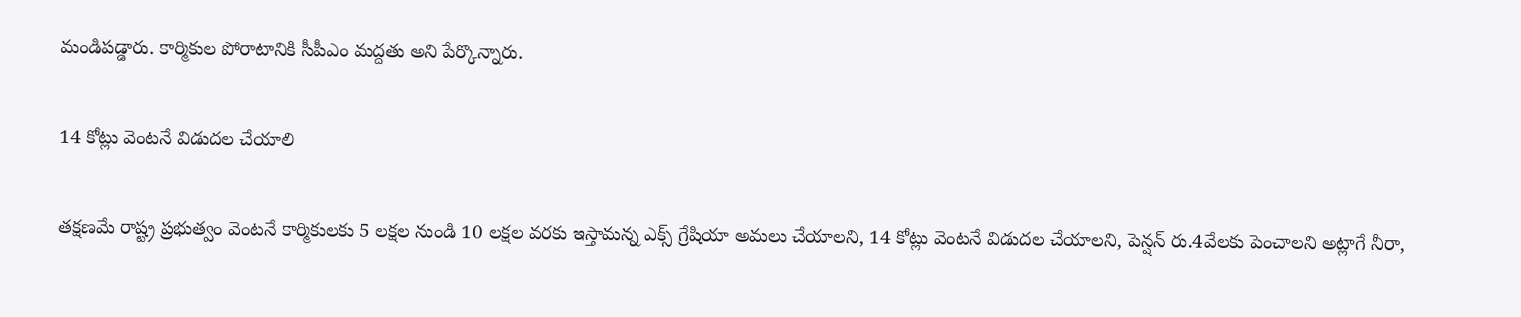మండిపడ్డారు. కార్మికుల పోరాటానికి సీపీఎం మద్దతు అని పేర్కొన్నారు.

14 కోట్లు వెంటనే విడుదల చేయాలి

తక్షణమే రాష్ట్ర ప్రభుత్వం వెంటనే కార్మికులకు 5 లక్షల నుండి 10 లక్షల వరకు ఇస్తామన్న ఎక్స్ గ్రేషియా అమలు చేయాలని, 14 కోట్లు వెంటనే విడుదల చేయాలని, పెన్షన్ రు.4వేలకు పెంచాలని అట్లాగే నీరా,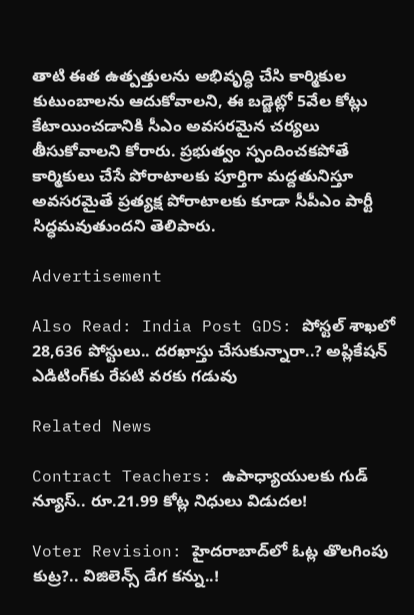తాటి ఈత ఉత్పత్తులను అభివృద్ధి చేసి కార్మికుల కుటుంబాలను ఆదుకోవాలని, ఈ బడ్జెట్లో 5వేల కోట్లు కేటాయించడానికి సీఎం అవసరమైన చర్యలు తీసుకోవాలని కోరారు. ప్రభుత్వం స్పందించకపోతే కార్మికులు చేసే పోరాటాలకు పూర్తిగా మద్దతునిస్తూ అవసరమైతే ప్రత్యక్ష పోరాటాలకు కూడా సీపీఎం పార్టీ సిద్ధమవుతుందని తెలిపారు.

Advertisement

Also Read: India Post GDS: పోస్టల్ శాఖలో 28,636 పోస్టులు.. దరఖాస్తు చేసుకున్నారా..? అప్లికేషన్ ఎడిటింగ్‌కు రేపటి వరకు గడువు

Related News

Contract Teachers: ఉపాధ్యాయులకు గుడ్ న్యూస్.. రూ.21.99 కోట్ల నిధులు విడుదల!

Voter Revision: హైదరాబాద్‌లో ఓట్ల తొలగింపు కుట్ర?.. విజిలెన్స్ డేగ కన్ను..!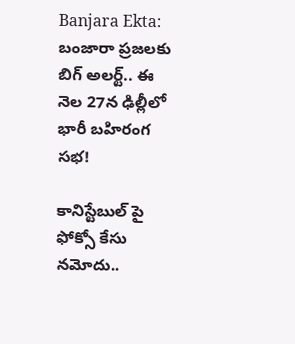Banjara Ekta: బంజారా ప్రజలకు బిగ్ అలర్ట్.. ఈ నెల 27న ఢిల్లీలో భారీ బహిరంగ సభ!

కానిస్టేబుల్ పై ఫోక్సో కేసు నమోదు..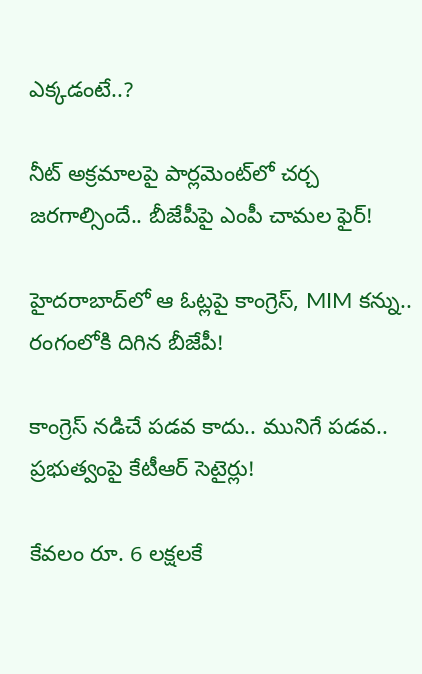ఎక్కడంటే..?

నీట్ అక్రమాలపై పార్లమెంట్‌లో చర్చ జరగాల్సిందే.. బీజేపీపై ఎంపీ చామల ఫైర్!

హైదరాబాద్‌లో ఆ ఓట్లపై కాంగ్రెస్, MIM కన్ను.. రంగంలోకి దిగిన బీజేపీ!

కాంగ్రెస్ నడిచే పడవ కాదు.. మునిగే పడవ.. ప్రభుత్వంపై కేటీఆర్ సెటైర్లు!

కేవలం రూ. 6 లక్షలకే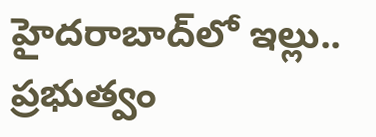హైదరాబాద్‌లో ఇల్లు.. ప్రభుత్వం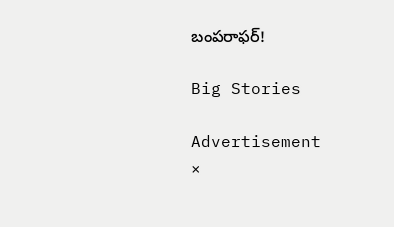బంపరాఫర్!

Big Stories

Advertisement
×